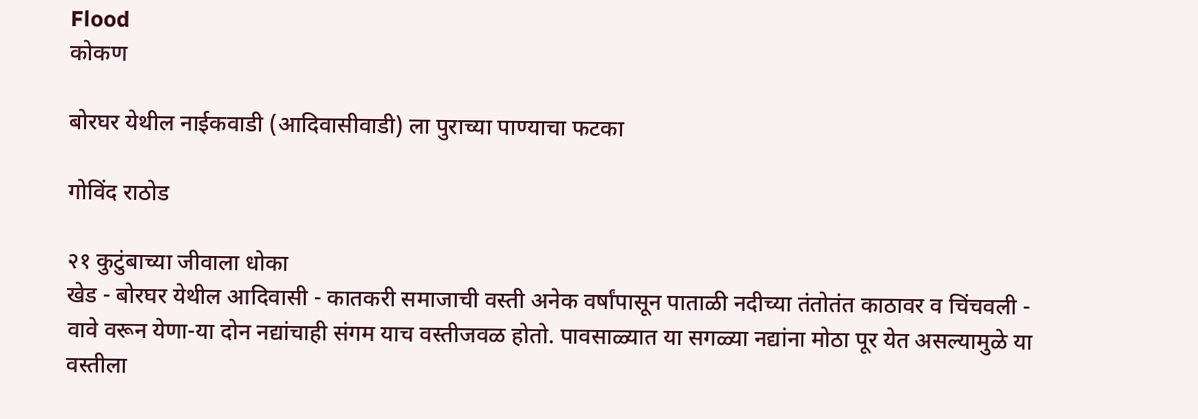Flood
कोकण

बोरघर येथील नाईकवाडी (आदिवासीवाडी) ला पुराच्या पाण्याचा फटका

गोविंद राठोड

२१ कुटुंबाच्या जीवाला धोका
खेड - बोरघर येथील आदिवासी - कातकरी समाजाची वस्ती अनेक वर्षांपासून पाताळी नदीच्या तंतोतंत काठावर व चिंचवली - वावे वरून येणा-या दोन नद्यांचाही संगम याच वस्तीजवळ होतो. पावसाळ्यात या सगळ्या नद्यांना मोठा पूर येत असल्यामुळे या वस्तीला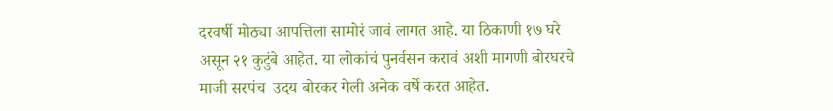दरवर्षी मोठ्या आपत्तिला सामोरं जावं लागत आहे. या ठिकाणी १७ घरे असून २१ कुटुंबे आहेत. या लोकांचं पुनर्वसन करावं अशी मागणी बोरघरचे माजी सरपंच  उदय बोरकर गेली अनेक वर्षे करत आहेत.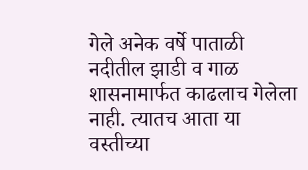गेले अनेक वर्षे पाताळी नदीतील झाडी व गाळ शासनामार्फत काढलाच गेलेला नाही. त्यातच आता या वस्तीच्या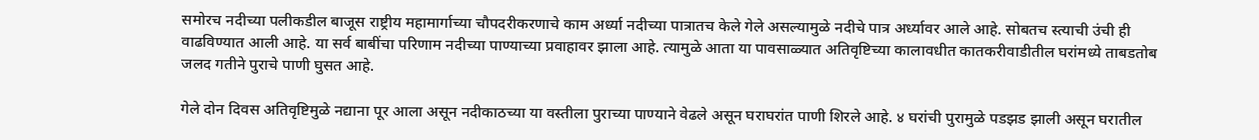समोरच नदीच्या पलीकडील बाजूस राष्ट्रीय महामार्गाच्या चौपदरीकरणाचे काम अर्ध्या नदीच्या पात्रातच केले गेले असल्यामुळे नदीचे पात्र अर्ध्यावर आले आहे. सोबतच स्त्याची उंची ही वाढविण्यात आली आहे. या सर्व बाबींचा परिणाम नदीच्या पाण्याच्या प्रवाहावर झाला आहे. त्यामुळे आता या पावसाळ्यात अतिवृष्टिच्या कालावधीत कातकरीवाडीतील घरांमध्ये ताबडतोब जलद गतीने पुराचे पाणी घुसत आहे.

गेले दोन दिवस अतिवृष्टिमुळे नद्याना पूर आला असून नदीकाठच्या या वस्तीला पुराच्या पाण्याने वेढले असून घराघरांत पाणी शिरले आहे. ४ घरांची पुरामुळे पडझड झाली असून घरातील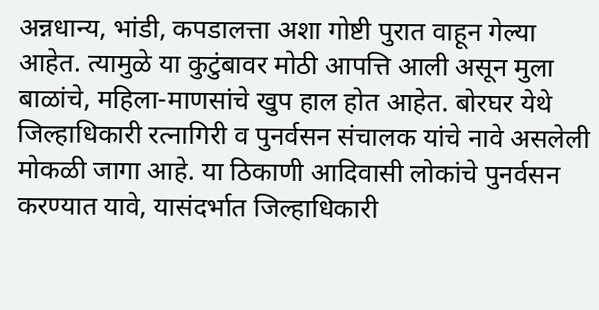अन्नधान्य, भांडी, कपडालत्ता अशा गोष्टी पुरात वाहून गेल्या आहेत. त्यामुळे या कुटुंबावर मोठी आपत्ति आली असून मुला बाळांचे, महिला-माणसांचे खुप हाल होत आहेत. बोरघर येथे जिल्हाधिकारी रत्नागिरी व पुनर्वसन संचालक यांचे नावे असलेली मोकळी जागा आहे. या ठिकाणी आदिवासी लोकांचे पुनर्वसन करण्यात यावे, यासंदर्भात जिल्हाधिकारी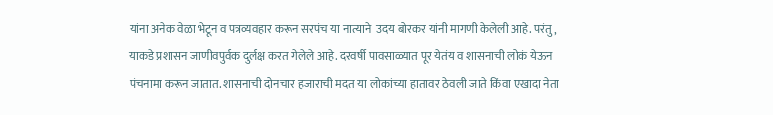यांना अनेक वेळा भेटून व पत्रव्यवहार करून सरपंच या नात्याने  उदय बोरकर यांनी मागणी केलेली आहे. परंतु,  याकडे प्रशासन जाणीवपुर्वक दुर्लक्ष करत गेलेले आहे. दरवर्षी पावसाळ्यात पूर येतंय व शासनाची लोकं येऊन पंचनामा करून जातात. शासनाची दोनचार हजाराची मदत या लोकांच्या हातावर ठेवली जाते किंवा एखादा नेता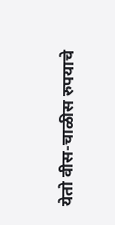येतो वीस-चाळीस रुपयाचे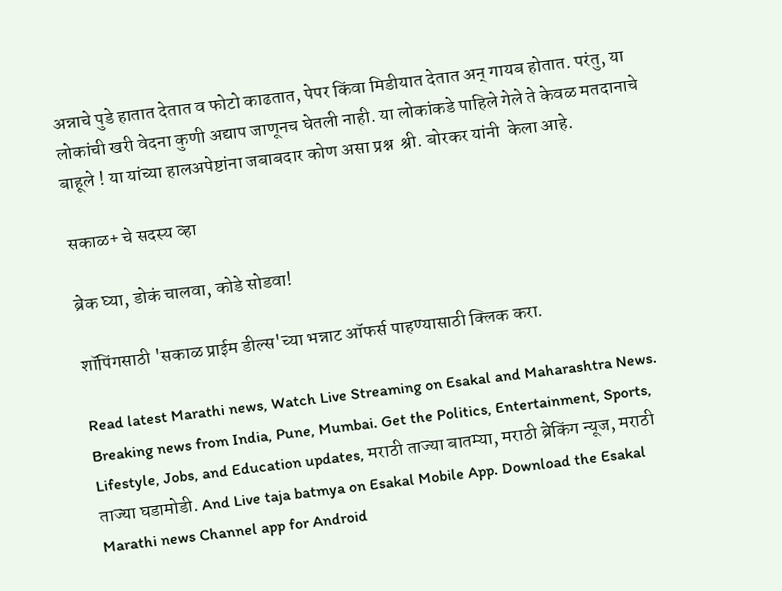अन्नाचे पुडे हातात देतात व फोटो काढतात, पेपर किंवा मिडीयात देतात अन् गायब होतात. परंतु, या लोकांची खरी वेदना कुणी अद्याप जाणूनच घेतली नाही. या लोकांकडे पाहिले गेले ते केवळ मतदानाचे बाहूले ! या यांच्या हालअपेष्टांना जबाबदार कोण असा प्रश्न  श्री. बोरकर यांनी  केला आहे.

सकाळ+ चे सदस्य व्हा

ब्रेक घ्या, डोकं चालवा, कोडे सोडवा!

शॉपिंगसाठी 'सकाळ प्राईम डील्स'च्या भन्नाट ऑफर्स पाहण्यासाठी क्लिक करा.

Read latest Marathi news, Watch Live Streaming on Esakal and Maharashtra News. Breaking news from India, Pune, Mumbai. Get the Politics, Entertainment, Sports, Lifestyle, Jobs, and Education updates, मराठी ताज्या बातम्या, मराठी ब्रेकिंग न्यूज, मराठी ताज्या घडामोडी. And Live taja batmya on Esakal Mobile App. Download the Esakal Marathi news Channel app for Android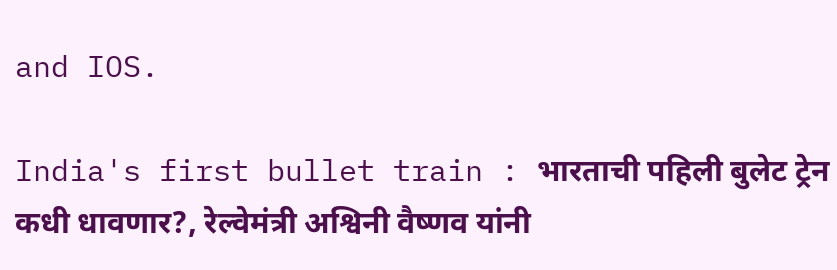and IOS.

India's first bullet train : भारताची पहिली बुलेट ट्रेन कधी धावणार?, रेल्वेमंत्री अश्विनी वैष्णव यांनी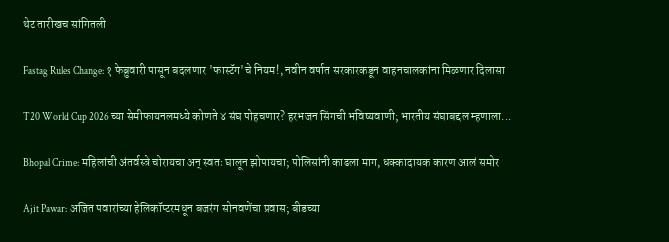थेट तारीखच सांगितली

Fastag Rules Change: १ फेब्रुवारी पासून बदलणार 'फास्टॅग'चे नियम!, नवीन वर्षात सरकारकडून वाहनचालकांना मिळणार दिलासा

T20 World Cup 2026 च्या सेमीफायनलमध्ये कोणते ४ संघ पोहचणार? हरभजन सिंगची भविष्यवाणी; भारतीय संघाबद्दल म्हणाला...

Bhopal Crime: महिलांची अंतर्वस्त्रे चोरायचा अन् स्वतः घालून झोपायचा; पोलिसांनी काढला माग, धक्कादायक कारण आलं समोर

Ajit Pawar: अजित पवारांच्या हेलिकॉप्टरमधून बजरंग सोनवणेंचा प्रवास; बीडच्या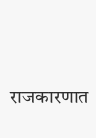राजकारणात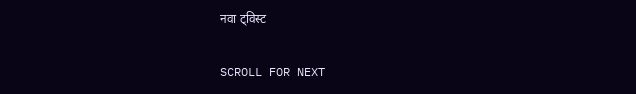नवा ट्विस्ट

SCROLL FOR NEXT